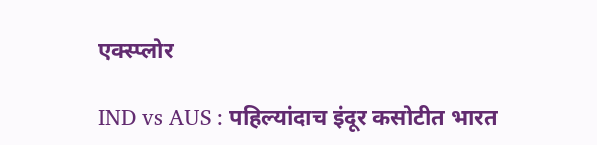एक्स्प्लोर

IND vs AUS : पहिल्यांदाच इंदूर कसोटीत भारत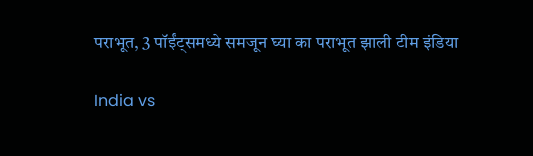पराभूत, 3 पॉईंट्समध्ये समजून घ्या का पराभूत झाली टीम इंडिया

India vs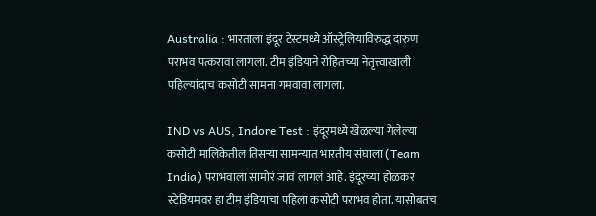Australia : भारताला इंदूर टेस्टमध्ये ऑस्ट्रेलियाविरुद्ध दारुण पराभव पत्करावा लागला. टीम इंडियाने रोहितच्या नेतृत्त्वाखाली पहिल्यांदाच कसोटी सामना गमवावा लागला.

IND vs AUS, Indore Test : इंदूरमध्ये खेळल्या गेलेल्या कसोटी मालिकेतील तिसऱ्या सामन्यात भारतीय संघाला (Team India) पराभवाला सामोरं जावं लागलं आहे. इंदूरच्या होळकर स्टेडियमवर हा टीम इंडियाचा पहिला कसोटी पराभव होता. यासोबतच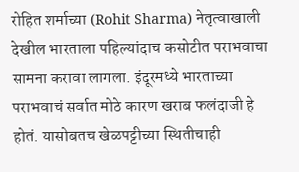रोहित शर्माच्या (Rohit Sharma) नेतृत्वाखाली देखील भारताला पहिल्यांदाच कसोटीत पराभवाचा सामना करावा लागला. इंदूरमध्ये भारताच्या पराभवाचं सर्वात मोठे कारण खराब फलंदाजी हे होतं. यासोबतच खेळपट्टीच्या स्थितीचाही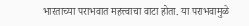भारताच्या पराभवात महत्त्वाचा वाटा होता. या पराभवामुळे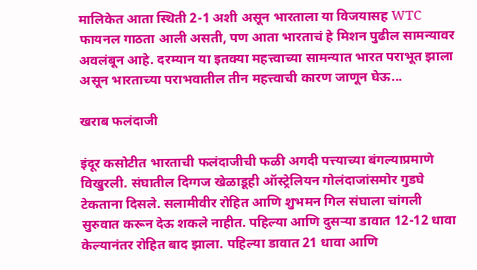मालिकेत आता स्थिती 2-1 अशी असून भारताला या विजयासह WTC फायनल गाठता आली असती, पण आता भारताचं हे मिशन पुढील सामन्यावर अवलंबून आहे. दरम्यान या इतक्या महत्त्वाच्या सामन्यात भारत पराभूत झाला असून भारताच्या पराभवातील तीन महत्त्वाची कारण जाणून घेऊ...

खराब फलंदाजी

इंदूर कसोटीत भारताची फलंदाजीची फळी अगदी पत्त्याच्या बंगल्याप्रमाणे विखुरली. संघातील दिग्गज खेळाडूही ऑस्ट्रेलियन गोलंदाजांसमोर गुडघे टेकताना दिसले. सलामीवीर रोहित आणि शुभमन गिल संघाला चांगली सुरुवात करून देऊ शकले नाहीत. पहिल्या आणि दुसऱ्या डावात 12-12 धावा केल्यानंतर रोहित बाद झाला. पहिल्या डावात 21 धावा आणि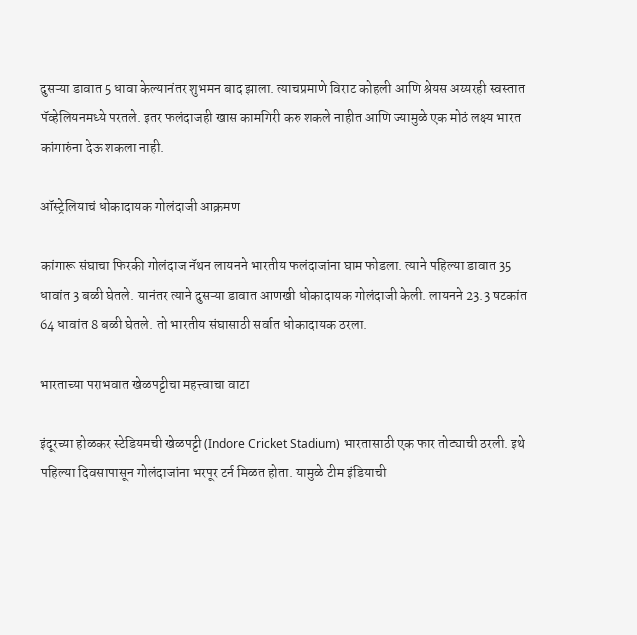दुसऱ्या डावात 5 धावा केल्यानंतर शुभमन बाद झाला. त्याचप्रमाणे विराट कोहली आणि श्रेयस अय्यरही स्वस्तात पॅव्हेलियनमध्ये परतले. इतर फलंदाजही खास कामगिरी करु शकले नाहीत आणि ज्यामुळे एक मोठं लक्ष्य भारत कांगारुंना देऊ शकला नाही.

ऑस्ट्रेलियाचं धोकादायक गोलंदाजी आक्रमण

कांगारू संघाचा फिरकी गोलंदाज नॅथन लायनने भारतीय फलंदाजांना घाम फोडला. त्याने पहिल्या डावात 35 धावांत 3 बळी घेतले. यानंतर त्याने दुसऱ्या डावात आणखी धोकादायक गोलंदाजी केली. लायनने 23.3 षटकांत 64 धावांत 8 बळी घेतले. तो भारतीय संघासाठी सर्वात धोकादायक ठरला.

भारताच्या पराभवात खेळपट्टीचा महत्त्वाचा वाटा

इंदूरच्या होळकर स्टेडियमची खेळपट्टी (Indore Cricket Stadium) भारतासाठी एक फार तोट्याची ठरली. इथे पहिल्या दिवसापासून गोलंदाजांना भरपूर टर्न मिळत होता. यामुळे टीम इंडियाची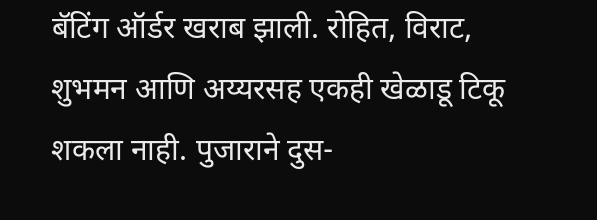बॅटिंग ऑर्डर खराब झाली. रोहित, विराट, शुभमन आणि अय्यरसह एकही खेळाडू टिकू शकला नाही. पुजाराने दुस-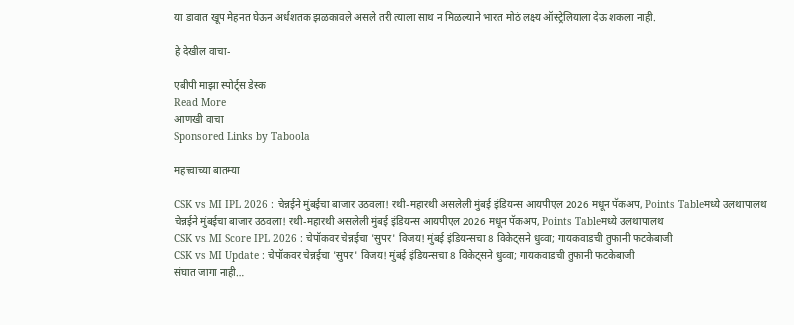या डावात खूप मेहनत घेऊन अर्धशतक झळकावले असले तरी त्याला साथ न मिळल्याने भारत मोठं लक्ष्य ऑस्ट्रेलियाला देऊ शकला नाही.

हे देखील वाचा-

एबीपी माझा स्पोर्ट्स डेस्क
Read More
आणखी वाचा
Sponsored Links by Taboola

महत्त्वाच्या बातम्या

CSK vs MI IPL 2026 : चेन्नईने मुंबईचा बाजार उठवला! रथी-महारथी असलेली मुंबई इंडियन्स आयपीएल 2026 मधून पॅकअप, Points Tableमध्ये उलथापालथ
चेन्नईने मुंबईचा बाजार उठवला! रथी-महारथी असलेली मुंबई इंडियन्स आयपीएल 2026 मधून पॅकअप, Points Tableमध्ये उलथापालथ
CSK vs MI Score IPL 2026 : चेपॉकवर चेन्नईचा 'सुपर' विजय! मुंबई इंडियन्सचा 8 विकेट्सने धुव्वा; गायकवाडची तुफानी फटकेबाजी
CSK vs MI Update : चेपॉकवर चेन्नईचा 'सुपर' विजय! मुंबई इंडियन्सचा 8 विकेट्सने धुव्वा; गायकवाडची तुफानी फटकेबाजी
संघात जागा नाही…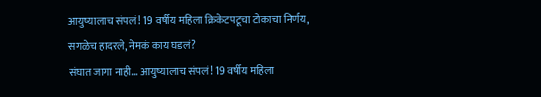आयुष्यालाच संपलं! 19 वर्षीय महिला क्रिकेटपटूचा टोकाचा निर्णय, सगळेच हादरले, नेमकं काय घडलं?
संघात जागा नाही… आयुष्यालाच संपलं! 19 वर्षीय महिला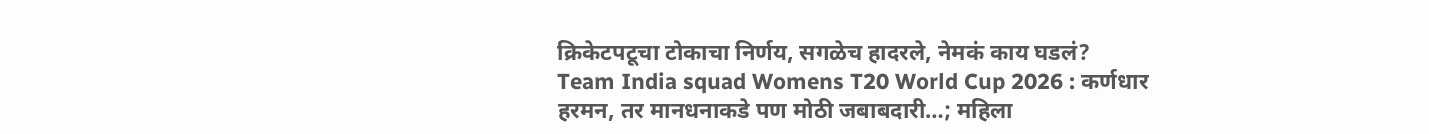क्रिकेटपटूचा टोकाचा निर्णय, सगळेच हादरले, नेमकं काय घडलं?
Team India squad Womens T20 World Cup 2026 : कर्णधार हरमन, तर मानधनाकडे पण मोठी जबाबदारी…; महिला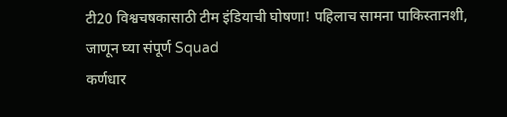टी20 विश्वचषकासाठी टीम इंडियाची घोषणा! पहिलाच सामना पाकिस्तानशी, जाणून घ्या संपूर्ण Squad
कर्णधार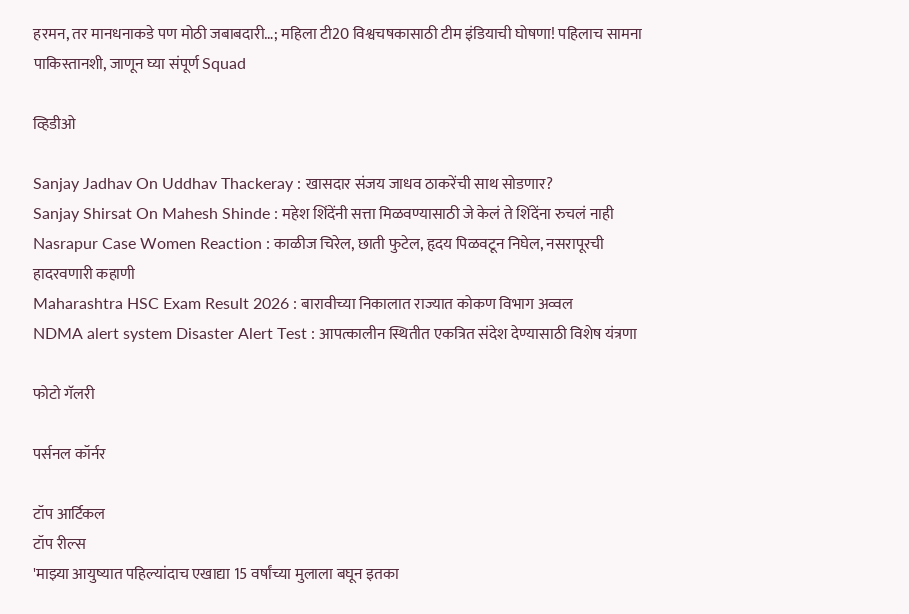हरमन, तर मानधनाकडे पण मोठी जबाबदारी…; महिला टी20 विश्वचषकासाठी टीम इंडियाची घोषणा! पहिलाच सामना पाकिस्तानशी, जाणून घ्या संपूर्ण Squad

व्हिडीओ

Sanjay Jadhav On Uddhav Thackeray : खासदार संजय जाधव ठाकरेंची साथ सोडणार?
Sanjay Shirsat On Mahesh Shinde : महेश शिंदेंनी सत्ता मिळवण्यासाठी जे केलं ते शिंदेंना रुचलं नाही
Nasrapur Case Women Reaction : काळीज चिरेल, छाती फुटेल, हृदय पिळवटून निघेल, नसरापूरची हादरवणारी कहाणी
Maharashtra HSC Exam Result 2026 : बारावीच्या निकालात राज्यात कोकण विभाग अव्वल
NDMA alert system Disaster Alert Test : आपत्कालीन स्थितीत एकत्रित संदेश देण्यासाठी विशेष यंत्रणा

फोटो गॅलरी

पर्सनल कॉर्नर

टॉप आर्टिकल
टॉप रील्स
'माझ्या आयुष्यात पहिल्यांदाच एखाद्या 15 वर्षांच्या मुलाला बघून इतका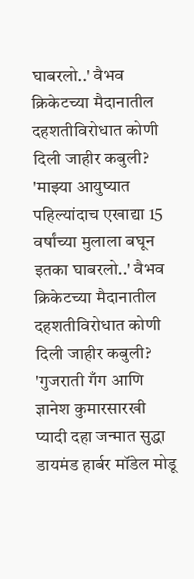घाबरलो..' वैभव क्रिकेटच्या मैदानातील दहशतीविरोधात कोणी दिली जाहीर कबुली?
'माझ्या आयुष्यात पहिल्यांदाच एखाद्या 15 वर्षांच्या मुलाला बघून इतका घाबरलो..' वैभव क्रिकेटच्या मैदानातील दहशतीविरोधात कोणी दिली जाहीर कबुली?
'गुजराती गँग आणि ज्ञानेश कुमारसारखी प्यादी दहा जन्मात सुद्धा डायमंड हार्बर मॉडेल मोडू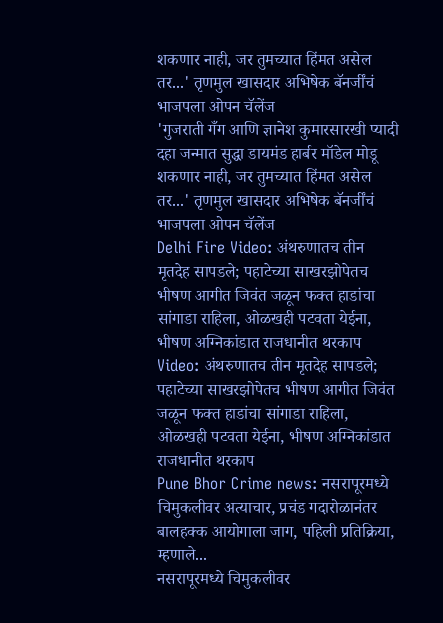शकणार नाही, जर तुमच्यात हिंमत असेल तर...' तृणमुल खासदार अभिषेक बॅनर्जींचं भाजपला ओपन चॅलेंज
'गुजराती गँग आणि ज्ञानेश कुमारसारखी प्यादी दहा जन्मात सुद्धा डायमंड हार्बर मॉडेल मोडू शकणार नाही, जर तुमच्यात हिंमत असेल तर...' तृणमुल खासदार अभिषेक बॅनर्जींचं भाजपला ओपन चॅलेंज
Delhi Fire Video: अंथरुणातच तीन मृतदेह सापडले; पहाटेच्या साखरझोपेतच भीषण आगीत जिवंत जळून फक्त हाडांचा सांगाडा राहिला, ओळखही पटवता येईना, भीषण अग्निकांडात राजधानीत थरकाप
Video: अंथरुणातच तीन मृतदेह सापडले; पहाटेच्या साखरझोपेतच भीषण आगीत जिवंत जळून फक्त हाडांचा सांगाडा राहिला, ओळखही पटवता येईना, भीषण अग्निकांडात राजधानीत थरकाप
Pune Bhor Crime news: नसरापूरमध्ये चिमुकलीवर अत्याचार, प्रचंड गदारोळानंतर बालहक्क आयोगाला जाग, पहिली प्रतिक्रिया, म्हणाले...
नसरापूरमध्ये चिमुकलीवर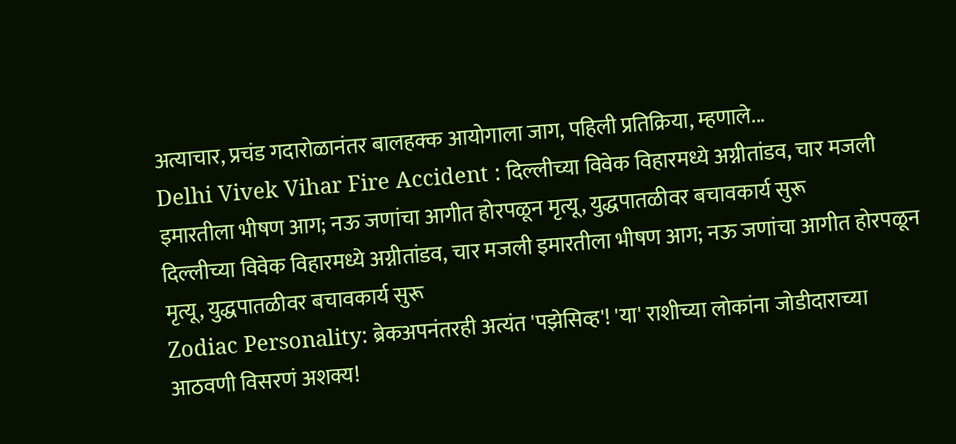अत्याचार, प्रचंड गदारोळानंतर बालहक्क आयोगाला जाग, पहिली प्रतिक्रिया, म्हणाले...
Delhi Vivek Vihar Fire Accident : दिल्लीच्या विवेक विहारमध्ये अग्नीतांडव, चार मजली इमारतीला भीषण आग; नऊ जणांचा आगीत होरपळून मृत्यू, युद्धपातळीवर बचावकार्य सुरू
दिल्लीच्या विवेक विहारमध्ये अग्नीतांडव, चार मजली इमारतीला भीषण आग; नऊ जणांचा आगीत होरपळून मृत्यू, युद्धपातळीवर बचावकार्य सुरू
Zodiac Personality: ब्रेकअपनंतरही अत्यंत 'पझेसिव्ह'! 'या' राशीच्या लोकांना जोडीदाराच्या आठवणी विसरणं अशक्य!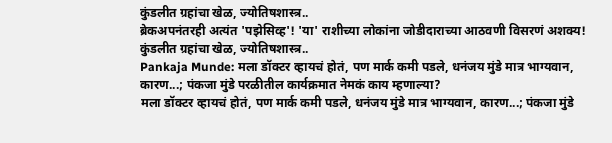कुंडलीत ग्रहांचा खेळ, ज्योतिषशास्त्र..
ब्रेकअपनंतरही अत्यंत 'पझेसिव्ह'! 'या' राशीच्या लोकांना जोडीदाराच्या आठवणी विसरणं अशक्य! कुंडलीत ग्रहांचा खेळ, ज्योतिषशास्त्र..
Pankaja Munde: मला डॉक्टर व्हायचं होतं, पण मार्क कमी पडले, धनंजय मुंडे मात्र भाग्यवान, कारण...; पंकजा मुंडे परळीतील कार्यक्रमात नेमकं काय म्हणाल्या?
मला डॉक्टर व्हायचं होतं, पण मार्क कमी पडले, धनंजय मुंडे मात्र भाग्यवान, कारण...; पंकजा मुंडे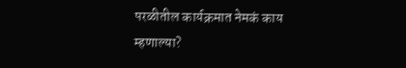परळीतील कार्यक्रमात नेमकं काय म्हणाल्या?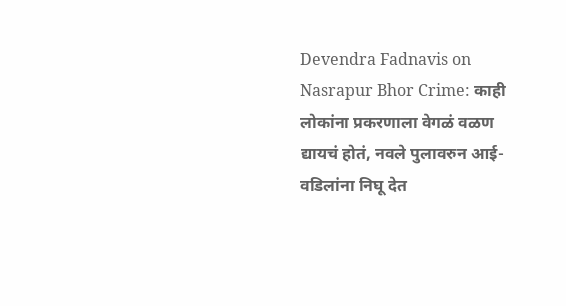Devendra Fadnavis on Nasrapur Bhor Crime: काही लोकांना प्रकरणाला वेगळं वळण द्यायचं होतं, नवले पुलावरुन आई-वडिलांना निघू देत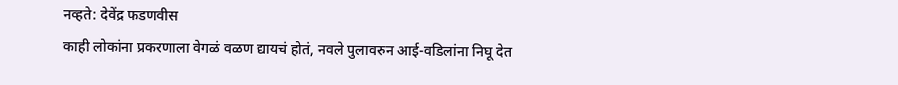नव्हते: देवेंद्र फडणवीस
काही लोकांना प्रकरणाला वेगळं वळण द्यायचं होतं, नवले पुलावरुन आई-वडिलांना निघू देत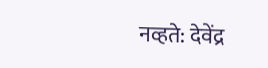नव्हते: देवेंद्र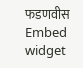फडणवीस
Embed widget